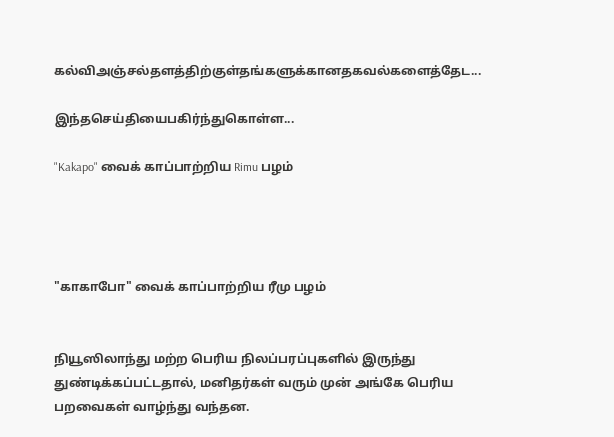கல்விஅஞ்சல்தளத்திற்குள்தங்களுக்கானதகவல்களைத்தேட...

இந்தசெய்தியைபகிர்ந்துகொள்ள...

"Kakapo" வைக் காப்பாற்றிய Rimu பழம்




"காகாபோ" வைக் காப்பாற்றிய ரீமு பழம்


நியூஸிலாந்து மற்ற பெரிய நிலப்பரப்புகளில் இருந்து துண்டிக்கப்பட்டதால், மனிதர்கள் வரும் முன் அங்கே பெரிய பறவைகள் வாழ்ந்து வந்தன.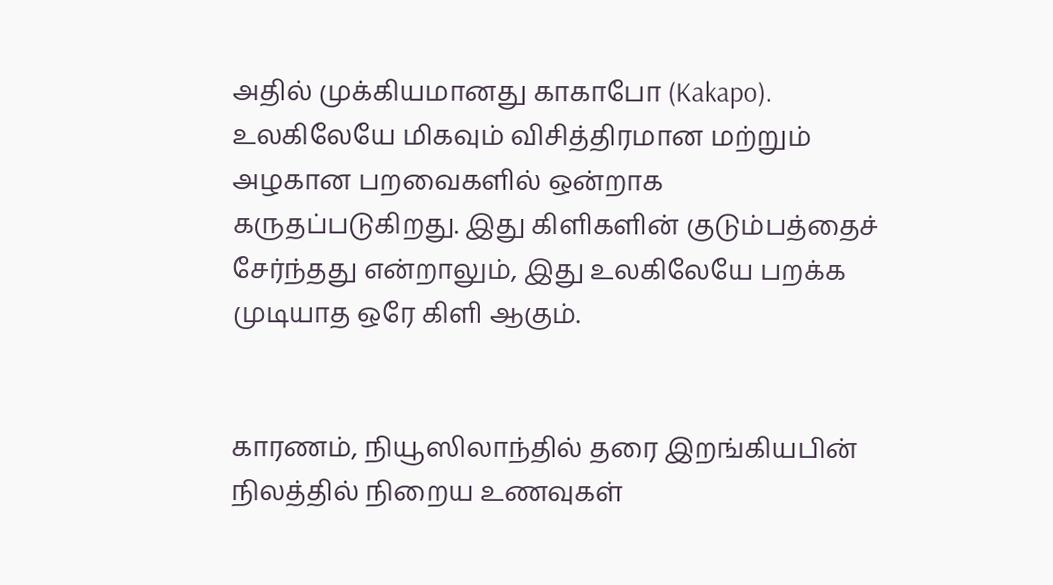அதில் முக்கியமானது காகாபோ (Kakapo). உலகிலேயே மிகவும் விசித்திரமான மற்றும் அழகான பறவைகளில் ஒன்றாக கருதப்படுகிறது. இது கிளிகளின் குடும்பத்தைச் சேர்ந்தது என்றாலும், இது உலகிலேயே பறக்க முடியாத ஒரே கிளி ஆகும்.


காரணம், நியூஸிலாந்தில் தரை இறங்கியபின் நிலத்தில் நிறைய உணவுகள்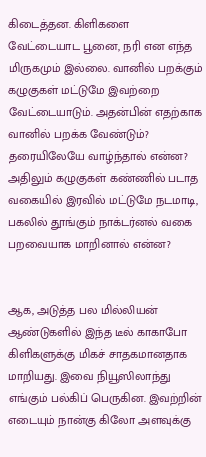கிடைத்தன. கிளிகளை வேட்டையாட பூனை, நரி என எந்த மிருகமும் இல்லை. வானில் பறக்கும் கழுகுகள் மட்டுமே இவற்றை வேட்டையாடும். அதன்பின் எதற்காக வானில் பறக்க வேண்டும்? தரையிலேயே வாழ்ந்தால் என்ன? அதிலும் கழுகுகள் கண்ணில் படாத வகையில் இரவில் மட்டுமே நடமாடி, பகலில் தூங்கும் நாக்டர்னல் வகை பறவையாக மாறினால் என்ன?


ஆக, அடுத்த பல மில்லியன் ஆண்டுகளில் இந்த டீல் காகாபோ கிளிகளுக்கு மிகச் சாதகமானதாக மாறியது. இவை நியூஸிலாந்து எங்கும் பல்கிப் பெருகின. இவற்றின் எடையும் நான்கு கிலோ அளவுக்கு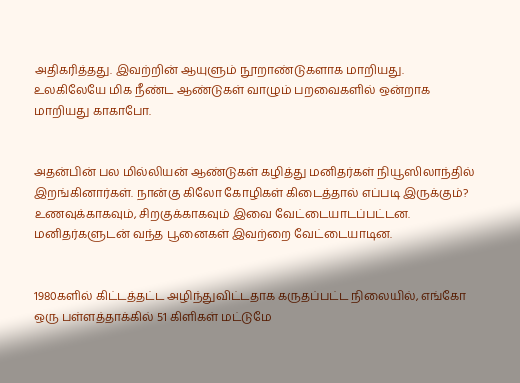அதிகரித்தது. இவற்றின் ஆயுளும் நூறாண்டுகளாக மாறியது. உலகிலேயே மிக நீண்ட ஆண்டுகள் வாழும் பறவைகளில் ஒன்றாக மாறியது காகாபோ.


அதன்பின் பல மில்லியன் ஆண்டுகள் கழித்து மனிதர்கள் நியூஸிலாந்தில் இறங்கினார்கள். நான்கு கிலோ கோழிகள் கிடைத்தால் எப்படி இருக்கும்? உணவுக்காகவும், சிறகுக்காகவும் இவை வேட்டையாடப்பட்டன. மனிதர்களுடன் வந்த பூனைகள் இவற்றை வேட்டையாடின.


1980களில் கிட்டத்தட்ட அழிந்துவிட்டதாக கருதப்பட்ட நிலையில், எங்கோ ஒரு பள்ளத்தாக்கில் 51 கிளிகள் மட்டுமே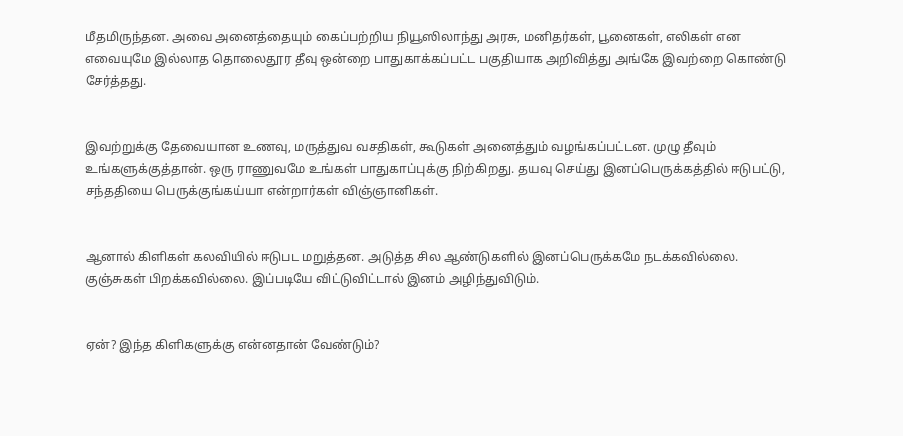மீதமிருந்தன. அவை அனைத்தையும் கைப்பற்றிய நியூஸிலாந்து அரசு, மனிதர்கள், பூனைகள், எலிகள் என எவையுமே இல்லாத தொலைதூர தீவு ஒன்றை பாதுகாக்கப்பட்ட பகுதியாக அறிவித்து அங்கே இவற்றை கொண்டு சேர்த்தது.


இவற்றுக்கு தேவையான உணவு, மருத்துவ வசதிகள், கூடுகள் அனைத்தும் வழங்கப்பட்டன. முழு தீவும் உங்களுக்குத்தான். ஒரு ராணுவமே உங்கள் பாதுகாப்புக்கு நிற்கிறது. தயவு செய்து இனப்பெருக்கத்தில் ஈடுபட்டு, சந்ததியை பெருக்குங்கய்யா என்றார்கள் விஞ்ஞானிகள்.


ஆனால் கிளிகள் கலவியில் ஈடுபட மறுத்தன. அடுத்த சில ஆண்டுகளில் இனப்பெருக்கமே நடக்கவில்லை. குஞ்சுகள் பிறக்கவில்லை. இப்படியே விட்டுவிட்டால் இனம் அழிந்துவிடும்.


ஏன்? இந்த கிளிகளுக்கு என்னதான் வேண்டும்?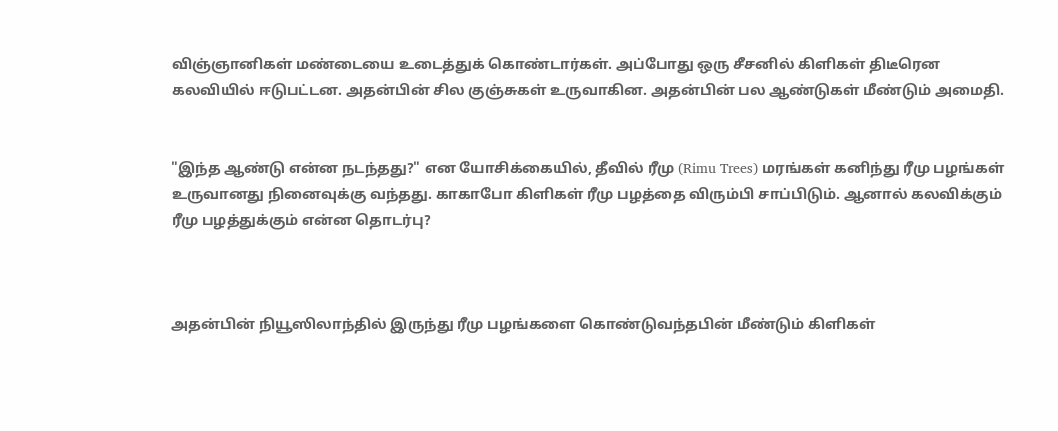விஞ்ஞானிகள் மண்டையை உடைத்துக் கொண்டார்கள். அப்போது ஒரு சீசனில் கிளிகள் திடீரென கலவியில் ஈடுபட்டன. அதன்பின் சில குஞ்சுகள் உருவாகின. அதன்பின் பல ஆண்டுகள் மீண்டும் அமைதி.


"இந்த ஆண்டு என்ன நடந்தது?" என யோசிக்கையில், தீவில் ரீமு (Rimu Trees) மரங்கள் கனிந்து ரீமு பழங்கள் உருவானது நினைவுக்கு வந்தது. காகாபோ கிளிகள் ரீமு பழத்தை விரும்பி சாப்பிடும். ஆனால் கலவிக்கும் ரீமு பழத்துக்கும் என்ன தொடர்பு?



அதன்பின் நியூஸிலாந்தில் இருந்து ரீமு பழங்களை கொண்டுவந்தபின் மீண்டும் கிளிகள்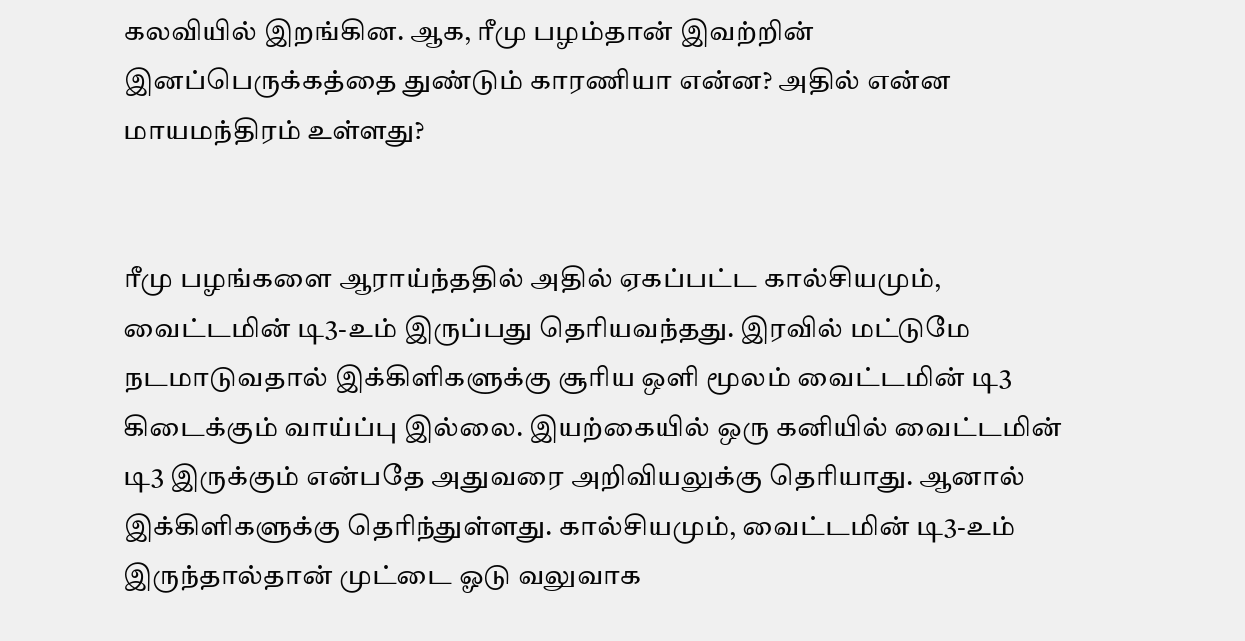கலவியில் இறங்கின. ஆக, ரீமு பழம்தான் இவற்றின் இனப்பெருக்கத்தை துண்டும் காரணியா என்ன? அதில் என்ன மாயமந்திரம் உள்ளது?


ரீமு பழங்களை ஆராய்ந்ததில் அதில் ஏகப்பட்ட கால்சியமும், வைட்டமின் டி3-உம் இருப்பது தெரியவந்தது. இரவில் மட்டுமே நடமாடுவதால் இக்கிளிகளுக்கு சூரிய ஒளி மூலம் வைட்டமின் டி3 கிடைக்கும் வாய்ப்பு இல்லை. இயற்கையில் ஒரு கனியில் வைட்டமின் டி3 இருக்கும் என்பதே அதுவரை அறிவியலுக்கு தெரியாது. ஆனால் இக்கிளிகளுக்கு தெரிந்துள்ளது. கால்சியமும், வைட்டமின் டி3-உம் இருந்தால்தான் முட்டை ஓடு வலுவாக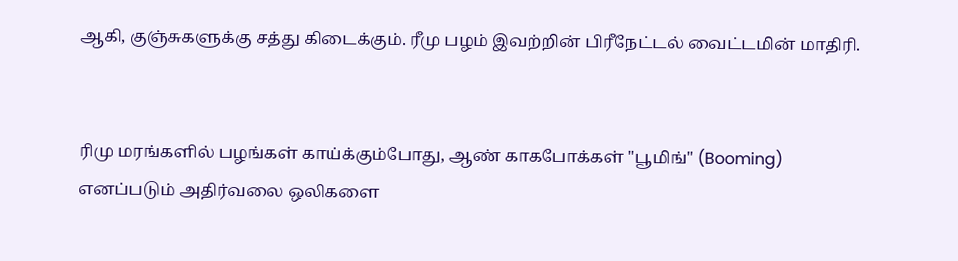ஆகி, குஞ்சுகளுக்கு சத்து கிடைக்கும். ரீமு பழம் இவற்றின் பிரீநேட்டல் வைட்டமின் மாதிரி.


ரிமு மரங்களில் பழங்கள் காய்க்கும்போது, ஆண் காகபோக்கள் "பூமிங்" (Booming) எனப்படும் அதிர்வலை ஒலிகளை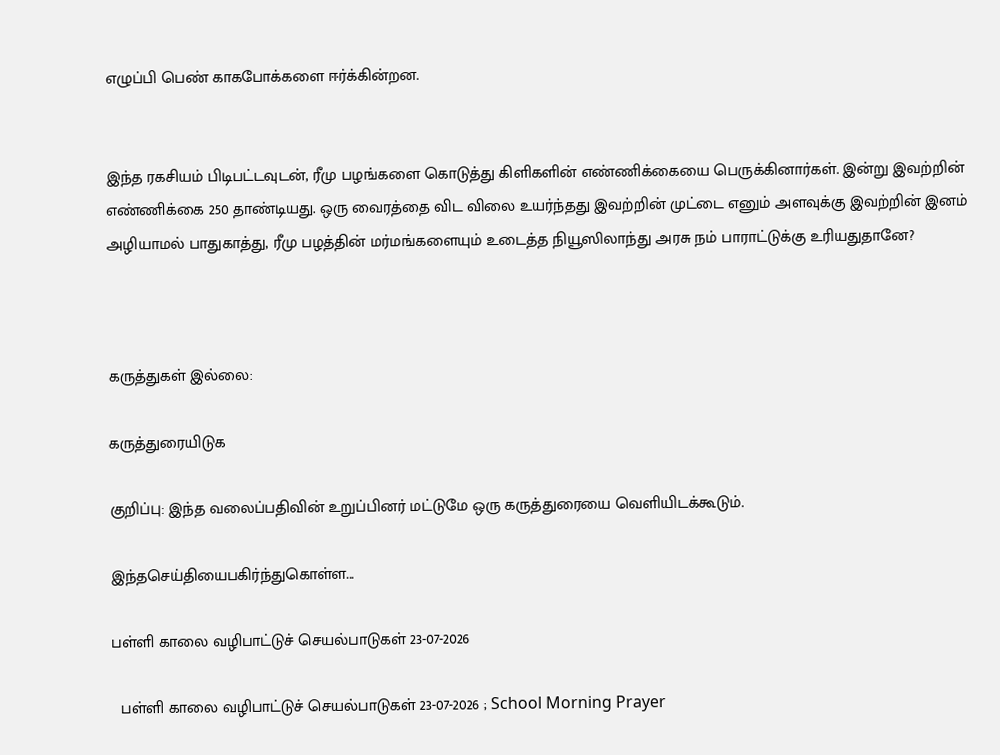எழுப்பி பெண் காகபோக்களை ஈர்க்கின்றன.


இந்த ரகசியம் பிடிபட்டவுடன், ரீமு பழங்களை கொடுத்து கிளிகளின் எண்ணிக்கையை பெருக்கினார்கள். இன்று இவற்றின் எண்ணிக்கை 250 தாண்டியது. ஒரு வைரத்தை விட விலை உயர்ந்தது இவற்றின் முட்டை எனும் அளவுக்கு இவற்றின் இனம் அழியாமல் பாதுகாத்து, ரீமு பழத்தின் மர்மங்களையும் உடைத்த நியூஸிலாந்து அரசு நம் பாராட்டுக்கு உரியதுதானே?



கருத்துகள் இல்லை:

கருத்துரையிடுக

குறிப்பு: இந்த வலைப்பதிவின் உறுப்பினர் மட்டுமே ஒரு கருத்துரையை வெளியிடக்கூடும்.

இந்தசெய்தியைபகிர்ந்துகொள்ள...

பள்ளி காலை வழிபாட்டுச் செயல்பாடுகள் 23-07-2026

  பள்ளி காலை வழிபாட்டுச் செயல்பாடுகள் 23-07-2026 ; School Morning Prayer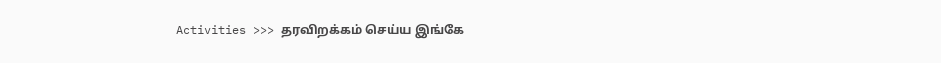Activities >>> தரவிறக்கம் செய்ய இங்கே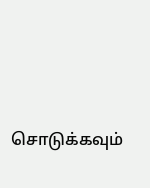சொடுக்கவும்